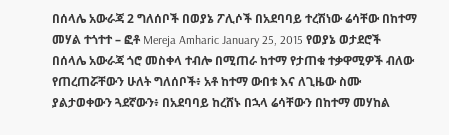በሰላሌ አውራጃ 2 ግለሰቦች በወያኔ ፖሊሶች በአደባባይ ተረሽነው ሬሳቸው በከተማ መሃል ተጎተተ – ፎቶ Mereja Amharic January 25, 2015 የወያኔ ወታደሮች በሰላሌ አውራጃ ጎሮ መስቀላ ተብሎ በሚጠራ ከተማ የታጠቁ ተቃዋሚዎች ብለው የጠረጠሯቸውን ሁለት ግለሰቦች፥ አቶ ከተማ ውበቱ እና ለጊዜው ስሙ ያልታወቀውን ጓደኛውን፥ በአደባባይ ከረሸኑ በኋላ ሬሳቸውን በከተማ መሃከል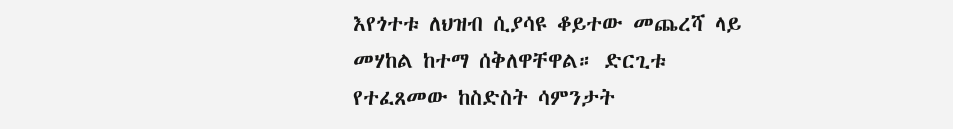እየጎተቱ ለህዝብ ሲያሳዩ ቆይተው መጨረሻ ላይ መሃከል ከተማ ሰቅለዋቸዋል። ድርጊቱ የተፈጸመው ከስድስት ሳምንታት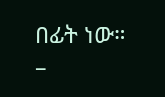በፊት ነው። –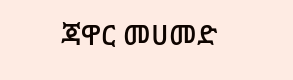ጃዋር መሀመድ